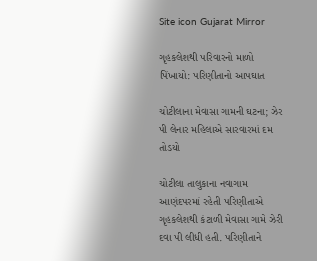Site icon Gujarat Mirror

ગૃહકલેશથી પરિવારનો માળો પિંખાયો: પરિણીતાનો આપઘાત

ચોટીલાના મેવાસા ગામની ઘટના; ઝેર પી લેનાર મહિલાએ સારવારમાં દમ તોડયો

ચોટીલા તાલુકાના નવાગામ આણંદપરમાં રહેતી પરિણીતાએ ગૃહકલેશથી કંટાળી મેવાસા ગામે ઝેરી દવા પી લીધી હતી. પરિણીતાને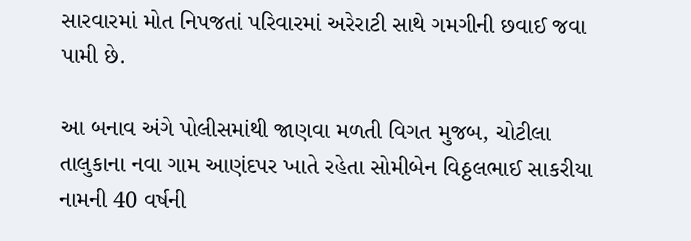સારવારમાં મોત નિપજતાં પરિવારમાં અરેરાટી સાથે ગમગીની છવાઈ જવા પામી છે.

આ બનાવ અંગે પોલીસમાંથી જાણવા મળતી વિગત મુજબ, ચોટીલા તાલુકાના નવા ગામ આણંદપર ખાતે રહેતા સોમીબેન વિઠ્ઠલભાઈ સાકરીયા નામની 40 વર્ષની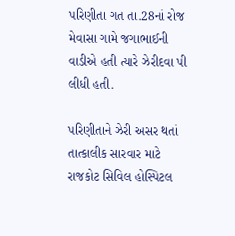પરિણીતા ગત તા.28નાં રોજ મેવાસા ગામે જગાભાઈની વાડીએ હતી ત્યારે ઝેરીદવા પી લીધી હતી.

પરિણીતાને ઝેરી અસર થતાં તાત્કાલીક સારવાર માટે રાજકોટ સિવિલ હોસ્પિટલ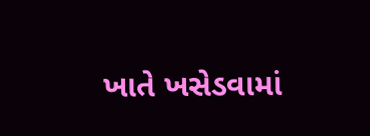ખાતે ખસેડવામાં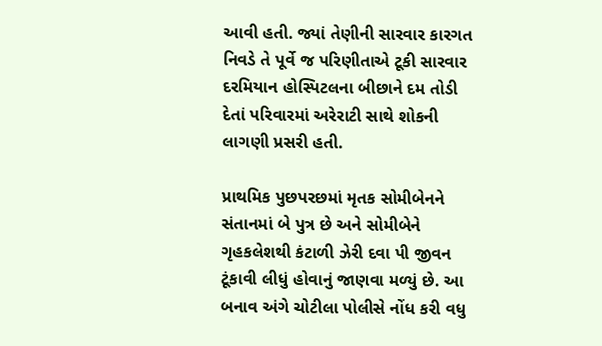આવી હતી. જ્યાં તેણીની સારવાર કારગત નિવડે તે પૂર્વે જ પરિણીતાએ ટૂકી સારવાર દરમિયાન હોસ્પિટલના બીછાને દમ તોડી દેતાં પરિવારમાં અરેરાટી સાથે શોકની લાગણી પ્રસરી હતી.

પ્રાથમિક પુછપરછમાં મૃતક સોમીબેનને સંતાનમાં બે પુત્ર છે અને સોમીબેને ગૃહકલેશથી કંટાળી ઝેરી દવા પી જીવન ટૂંકાવી લીધું હોવાનું જાણવા મળ્યું છે. આ બનાવ અંગે ચોટીલા પોલીસે નોંધ કરી વધુ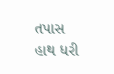તપાસ હાથ ધરી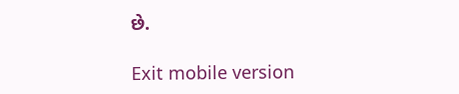છે.

Exit mobile version